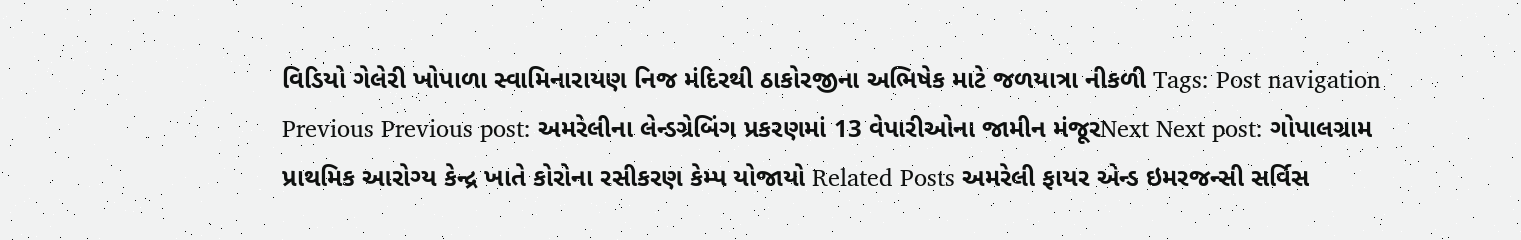વિડિયો ગેલેરી ખોપાળા સ્વામિનારાયણ નિજ મંદિરથી ઠાકોરજીના અભિષેક માટે જળયાત્રા નીકળી Tags: Post navigation Previous Previous post: અમરેલીના લેન્ડગ્રેબિંગ પ્રકરણમાં 13 વેપારીઓના જામીન મંજૂરNext Next post: ગોપાલગ્રામ પ્રાથમિક આરોગ્ય કેન્દ્ર ખાતે કોરોના રસીકરણ કેમ્પ યોજાયો Related Posts અમરેલી ફાયર એન્ડ ઇમરજન્સી સર્વિસ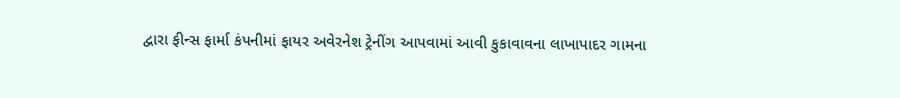દ્વારા ફીન્સ ફાર્મા કંપનીમાં ફાયર અવેરનેશ ટ્રેનીંગ આપવામાં આવી કુકાવાવના લાખાપાદર ગામના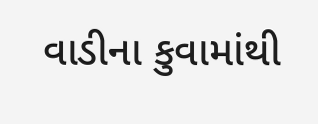વાડીના કુવામાંથી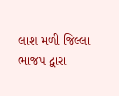લાશ મળી જિલ્લા ભાજપ દ્વારા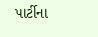પાર્ટીના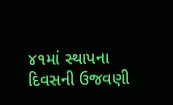૪૧માં સ્થાપના દિવસની ઉજવણી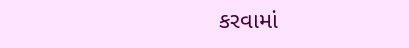કરવામાં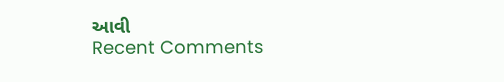આવી
Recent Comments